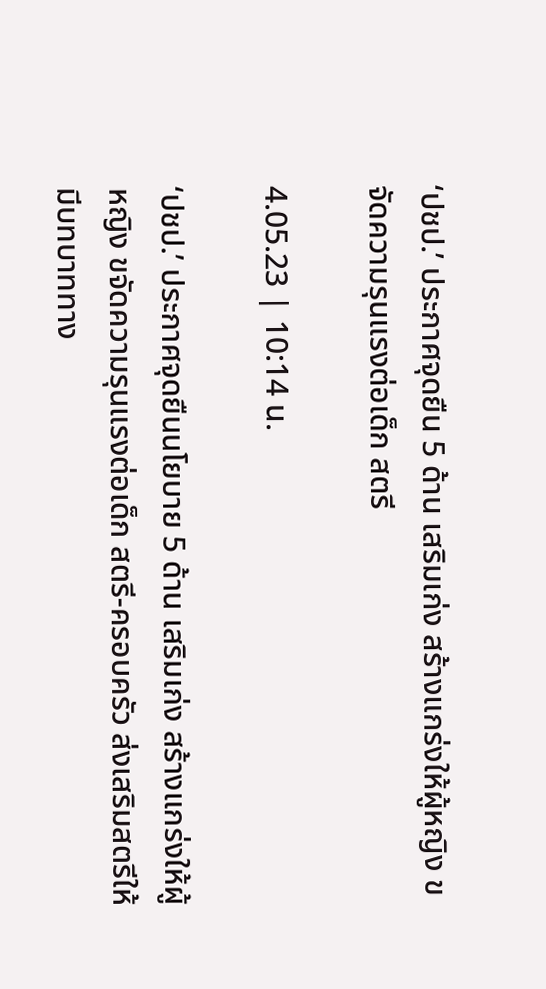‘ปชป.’ ประกาศจุดยืน 5 ด้าน เสริมเก่ง สร้างแกร่งให้ผู้หญิง ขจัดความรุนแรงต่อเด็ก สตรี

4.05.23 | 10:14 น.

‘ปชป.’ ประกาศจุดยืนนโยบาย 5 ด้าน เสริมเก่ง สร้างแกร่งให้ผู้หญิง ขจัดความรุนแรงต่อเด็ก สตรี-ครอบครัว ส่งเสริมสตรีให้มีบทบาททาง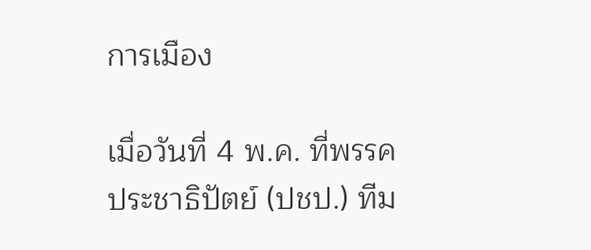การเมือง

เมื่อวันที่ 4 พ.ค. ที่พรรคประชาธิปัตย์ (ปชป.) ทีม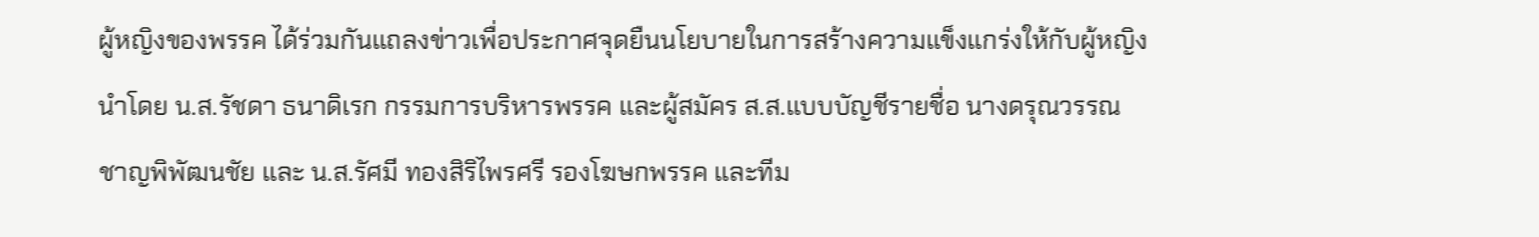ผู้หญิงของพรรค ได้ร่วมกันแถลงข่าวเพื่อประกาศจุดยืนนโยบายในการสร้างความแข็งแกร่งให้กับผู้หญิง นำโดย น.ส.รัชดา ธนาดิเรก กรรมการบริหารพรรค และผู้สมัคร ส.ส.แบบบัญชีรายชื่อ นางดรุณวรรณ ชาญพิพัฒนชัย และ น.ส.รัศมี ทองสิริไพรศรี รองโฆษกพรรค และทีม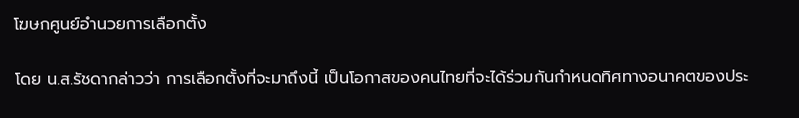โฆษกศูนย์อำนวยการเลือกตั้ง

โดย น.ส.รัชดากล่าวว่า การเลือกตั้งที่จะมาถึงนี้ เป็นโอกาสของคนไทยที่จะได้ร่วมกันกำหนดทิศทางอนาคตของประ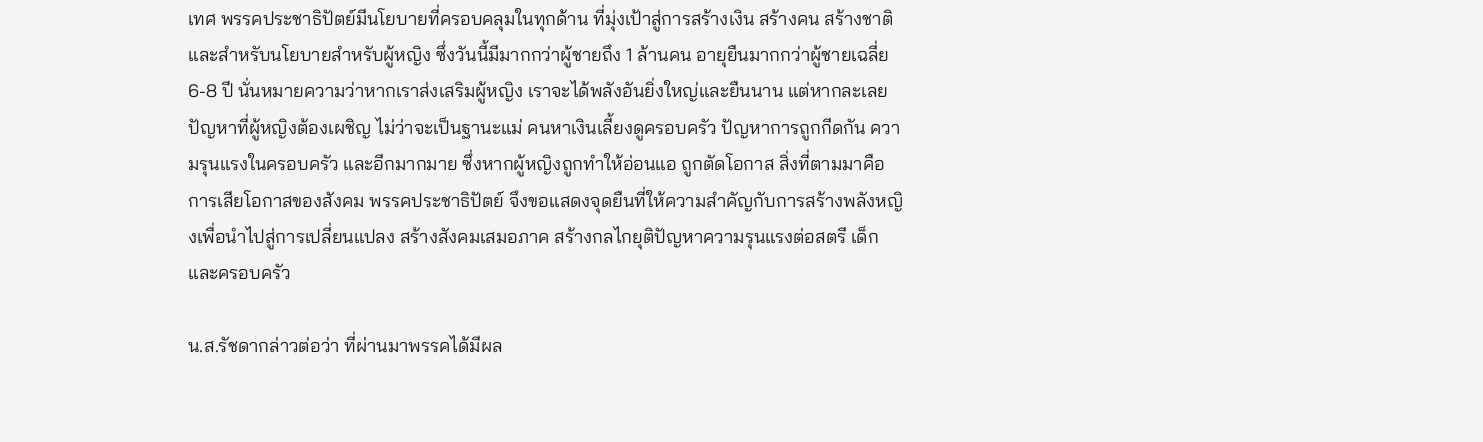เทศ พรรคประชาธิปัตย์มีนโยบายที่ครอบคลุมในทุกด้าน ที่มุ่งเป้าสู่การสร้างเงิน สร้างคน สร้างชาติ และสำหรับนโยบายสำหรับผู้หญิง ซึ่งวันนี้มีมากกว่าผู้ชายถึง 1 ล้านคน อายุยืนมากกว่าผู้ชายเฉลี่ย 6-8 ปี นั่นหมายความว่าหากเราส่งเสริมผู้หญิง เราจะได้พลังอันยิ่งใหญ่และยืนนาน แต่หากละเลยปัญหาที่ผู้หญิงต้องเผชิญ ไม่ว่าจะเป็นฐานะแม่ คนหาเงินเลี้ยงดูครอบครัว ปัญหาการถูกกีดกัน ความรุนแรงในครอบครัว และอีกมากมาย ซึ่งหากผู้หญิงถูกทำให้อ่อนแอ ถูกตัดโอกาส สิ่งที่ตามมาคือ การเสียโอกาสของสังคม พรรคประชาธิปัตย์ จึงขอแสดงจุดยืนที่ให้ความสำคัญกับการสร้างพลังหญิงเพื่อนำไปสู่การเปลี่ยนแปลง สร้างสังคมเสมอภาค สร้างกลไกยุติปัญหาความรุนแรงต่อสตรี เด็กและครอบครัว

น.ส.รัชดากล่าวต่อว่า ที่ผ่านมาพรรคได้มีผล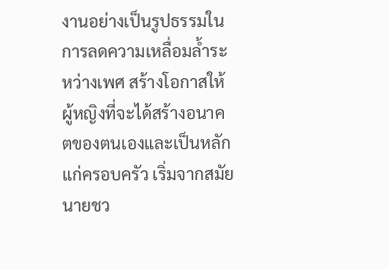งานอย่างเป็นรูปธรรมในการลดความเหลื่อมล้ำระหว่างเพศ สร้างโอกาสให้ผู้หญิงที่จะได้สร้างอนาคตของตนเองและเป็นหลักแก่ครอบครัว เริ่มจากสมัยนายชว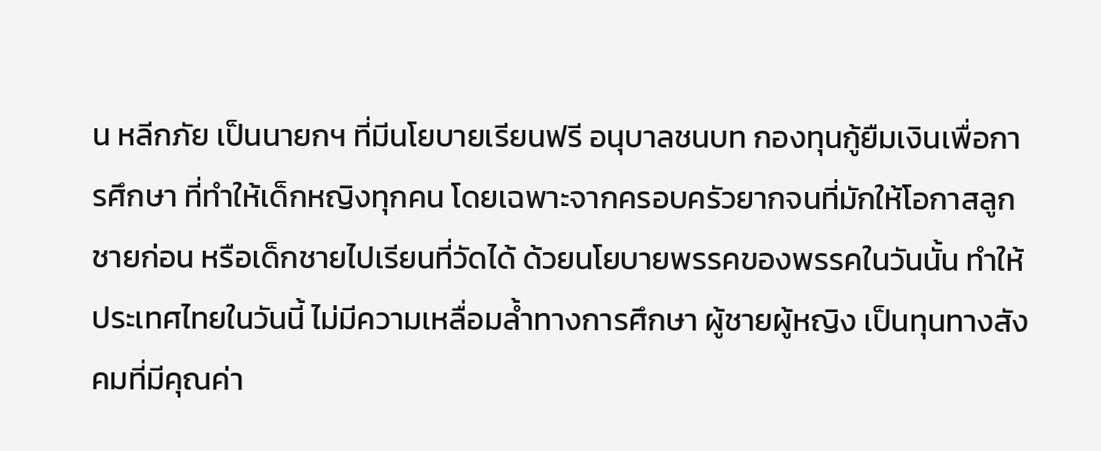น หลีกภัย เป็นนายกฯ ที่มีนโยบายเรียนฟรี อนุบาลชนบท กองทุนกู้ยืมเงินเพื่อการศึกษา ที่ทำให้เด็กหญิงทุกคน โดยเฉพาะจากครอบครัวยากจนที่มักให้โอกาสลูกชายก่อน หรือเด็กชายไปเรียนที่วัดได้ ด้วยนโยบายพรรคของพรรคในวันนั้น ทำให้ประเทศไทยในวันนี้ ไม่มีความเหลื่อมล้ำทางการศึกษา ผู้ชายผู้หญิง เป็นทุนทางสังคมที่มีคุณค่า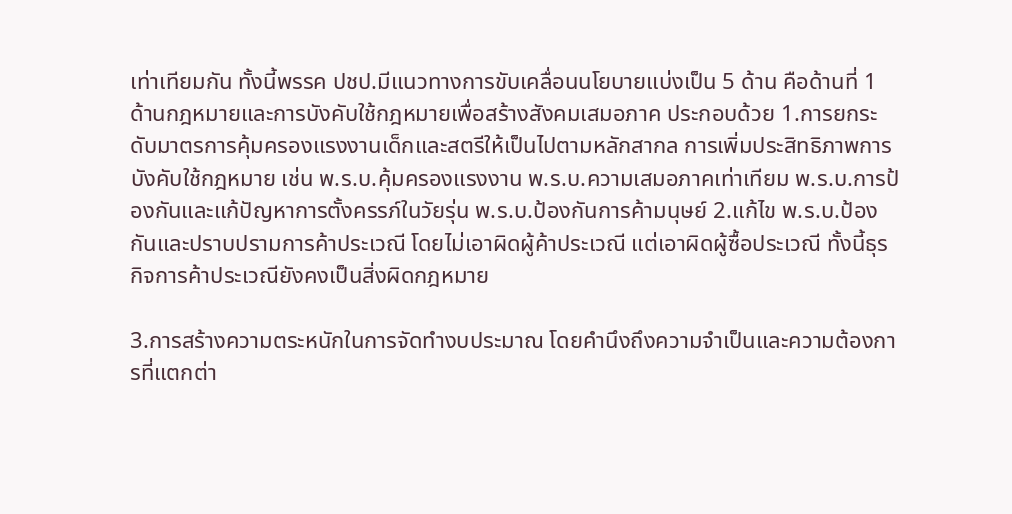เท่าเทียมกัน ทั้งนี้พรรค ปชป.มีแนวทางการขับเคลื่อนนโยบายแบ่งเป็น 5 ด้าน คือด้านที่ 1 ด้านกฎหมายและการบังคับใช้กฎหมายเพื่อสร้างสังคมเสมอภาค ประกอบด้วย 1.การยกระดับมาตรการคุ้มครองแรงงานเด็กและสตรีให้เป็นไปตามหลักสากล การเพิ่มประสิทธิภาพการบังคับใช้กฎหมาย เช่น พ.ร.บ.คุ้มครองแรงงาน พ.ร.บ.ความเสมอภาคเท่าเทียม พ.ร.บ.การป้องกันและแก้ปัญหาการตั้งครรภ์ในวัยรุ่น พ.ร.บ.ป้องกันการค้ามนุษย์ 2.แก้ไข พ.ร.บ.ป้องกันและปราบปรามการค้าประเวณี โดยไม่เอาผิดผู้ค้าประเวณี แต่เอาผิดผู้ซื้อประเวณี ทั้งนี้ธุรกิจการค้าประเวณียังคงเป็นสิ่งผิดกฎหมาย

3.การสร้างความตระหนักในการจัดทำงบประมาณ โดยคำนึงถึงความจำเป็นและความต้องการที่แตกต่า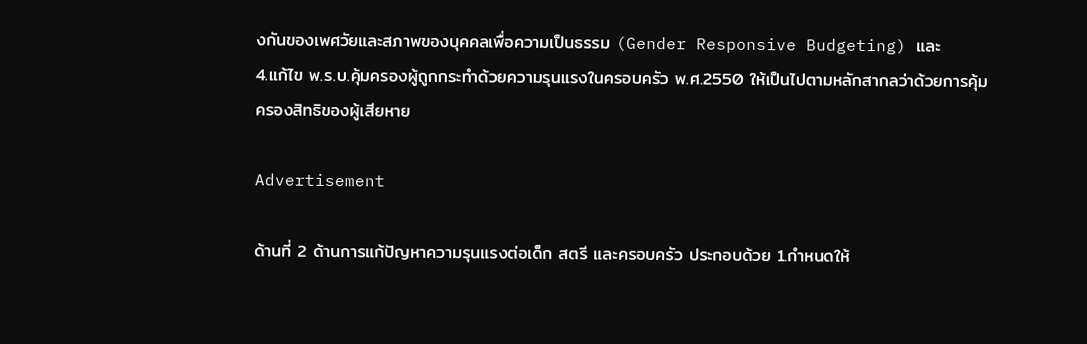งกันของเพศวัยและสภาพของบุคคลเพื่อความเป็นธรรม (Gender Responsive Budgeting) และ
4.แก้ไข พ.ร.บ.คุ้มครองผู้ถูกกระทำด้วยความรุนแรงในครอบครัว พ.ศ.2550 ให้เป็นไปตามหลักสากลว่าด้วยการคุ้มครองสิทธิของผู้เสียหาย

Advertisement

ด้านที่ 2 ด้านการแก้ปัญหาความรุนแรงต่อเด็ก สตรี และครอบครัว ประกอบด้วย 1.กำหนดให้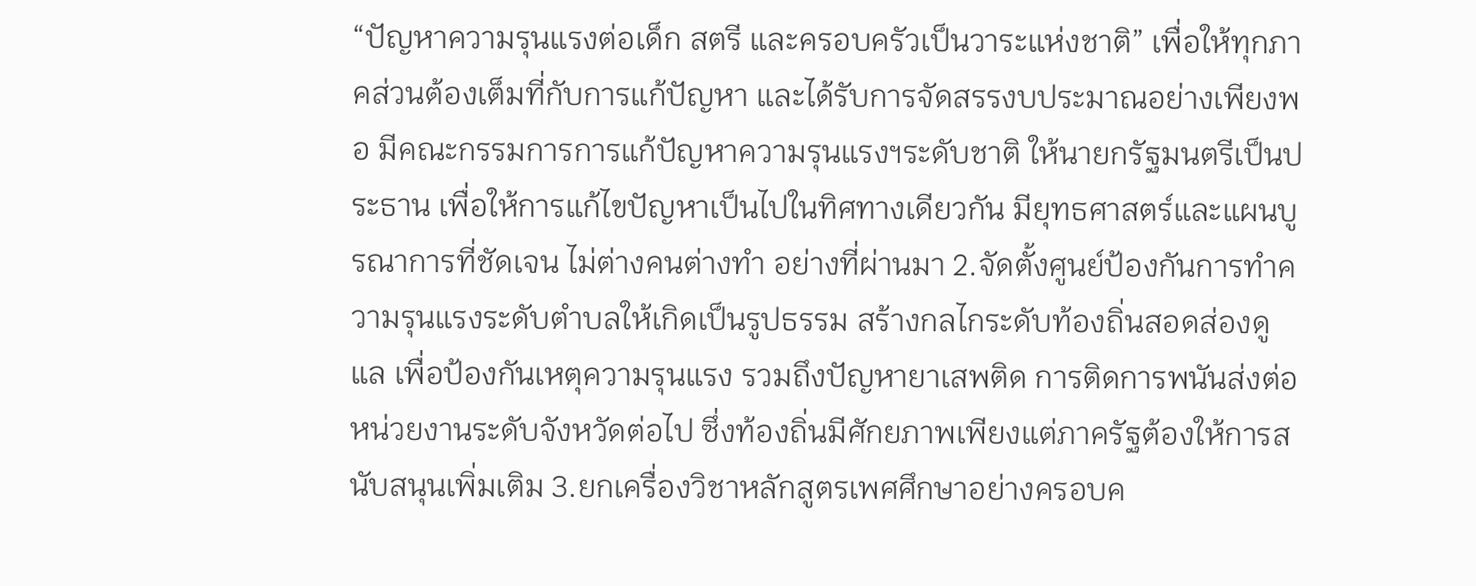“ปัญหาความรุนแรงต่อเด็ก สตรี และครอบครัวเป็นวาระแห่งชาติ” เพื่อให้ทุกภาคส่วนต้องเต็มที่กับการแก้ปัญหา และได้รับการจัดสรรงบประมาณอย่างเพียงพอ มีคณะกรรมการการแก้ปัญหาความรุนแรงฯระดับชาติ ให้นายกรัฐมนตรีเป็นประธาน เพื่อให้การแก้ไขปัญหาเป็นไปในทิศทางเดียวกัน มียุทธศาสตร์และแผนบูรณาการที่ชัดเจน ไม่ต่างคนต่างทำ อย่างที่ผ่านมา 2.จัดตั้งศูนย์ป้องกันการทำความรุนแรงระดับตำบลให้เกิดเป็นรูปธรรม สร้างกลไกระดับท้องถิ่นสอดส่องดูแล เพื่อป้องกันเหตุความรุนแรง รวมถึงปัญหายาเสพติด การติดการพนันส่งต่อหน่วยงานระดับจังหวัดต่อไป ซึ่งท้องถิ่นมีศักยภาพเพียงแต่ภาครัฐต้องให้การสนับสนุนเพิ่มเติม 3.ยกเครื่องวิชาหลักสูตรเพศศึกษาอย่างครอบค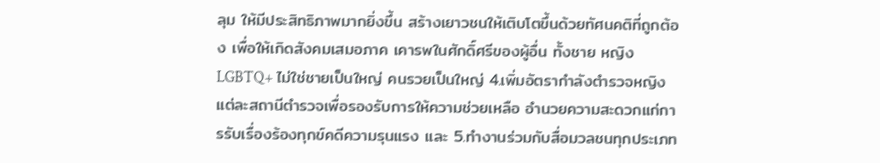ลุม ให้มีประสิทธิภาพมากยิ่งขึ้น สร้างเยาวชนให้เติบโตขึ้นด้วยทัศนคติที่ถูกต้อง เพื่อให้เกิดสังคมเสมอภาค เคารพในศักดิ์ศรีของผู้อื่น ทั้งชาย หญิง LGBTQ+ ไม่ใช่ชายเป็นใหญ่ คนรวยเป็นใหญ่ 4.เพิ่มอัตรากำลังตำรวจหญิงแต่ละสถานีตำรวจเพื่อรองรับการให้ความช่วยเหลือ อำนวยความสะดวกแก่การรับเรื่องร้องทุกข์คดีความรุนแรง และ 5.ทำงานร่วมกับสื่อมวลชนทุกประเภท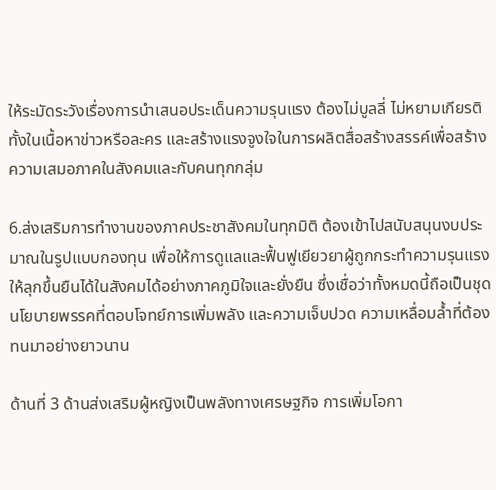ให้ระมัดระวังเรื่องการนำเสนอประเด็นความรุนแรง ต้องไม่บูลลี่ ไม่หยามเกียรติ ทั้งในเนื้อหาข่าวหรือละคร และสร้างแรงจูงใจในการผลิตสื่อสร้างสรรค์เพื่อสร้างความเสมอภาคในสังคมและกับคนทุกกลุ่ม

6.ส่งเสริมการทำงานของภาคประชาสังคมในทุกมิติ ต้องเข้าไปสนับสนุนงบประมาณในรูปแบบกองทุน เพื่อให้การดูแลและฟื้นฟูเยียวยาผู้ถูกกระทำความรุนแรงให้ลุกขึ้นยืนได้ในสังคมได้อย่างภาคภูมิใจและยั่งยืน ซึ่งเชื่อว่าทั้งหมดนี้ถือเป็นชุดนโยบายพรรคที่ตอบโจทย์การเพิ่มพลัง และความเจ็บปวด ความเหลื่อมล้ำที่ต้องทนมาอย่างยาวนาน

ด้านที่ 3 ด้านส่งเสริมผู้หญิงเป็นพลังทางเศรษฐกิจ การเพิ่มโอกา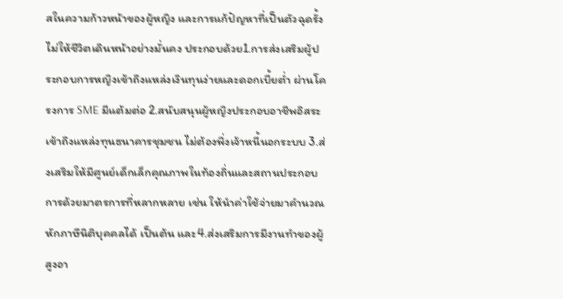สในความก้าวหน้าของผู้หญิง และการแก้ปัญหาที่เป็นตัวฉุดรั้งไม่ให้ชีวิตเดินหน้าอย่างมั่นคง ประกอบด้วย1.การส่งเสริมผู้ประกอบการหญิงเข้าถึงแหล่งเงินทุนง่ายและดอกเบี้ยต่ำ ผ่านโครงการ SME มีแต้มต่อ 2.สนับสนุนผู้หญิงประกอบอาชีพอิสระ เข้าถึงแหล่งทุนธนาคารชุมชน ไม่ต้องพึ่งเจ้าหนี้นอกระบบ 3.ส่งเสริมให้มีศูนย์เด็กเล็กคุณภาพในท้องถิ่นและสถานประกอบการด้วยมาตรการที่หลากหลาย เช่น ให้นำค่าใช้จ่ายมาคำนวณหักภาษีนิติบุคคลได้ เป็นต้น และ4.ส่งเสริมการมีงานทำของผู้สูงอา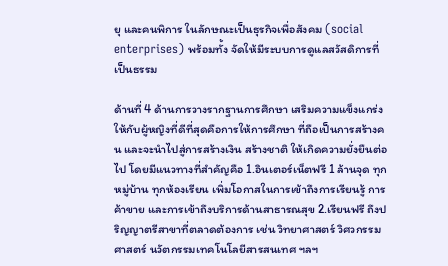ยุ และคนพิการ ในลักษณะเป็นธุรกิจเพื่อสังคม (social enterprises) พร้อมทั้ง จัดให้มีระบบการดูแลสวัสดิการที่เป็นธรรม

ด้านที่ 4 ด้านการวางรากฐานการศึกษา เสริมความแข็งแกร่งให้กับผู้หญิงที่ดีที่สุดคือการให้การศึกษา ที่ถือเป็นการสร้างคน และจะนำไปสู่การสร้างเงิน สร้างชาติ ให้เกิดความยั่งยืนต่อไป โดยมีแนวทางที่สำคัญคือ 1.อินเตอร์เน็ตฟรี 1 ล้านจุด ทุกหมู่บ้าน ทุกห้องเรียน เพิ่มโอกาสในการเข้าถึงการเรียนรู้ การค้าขาย และการเข้าถึงบริการด้านสาธารณสุข 2.เรียนฟรี ถึงปริญญาตรีสาขาที่ตลาดต้องการ เช่น วิทยาศาสตร์ วิศวกรรมศาสตร์ นวัตกรรมเทคโนโลยีสารสนเทศ ฯลฯ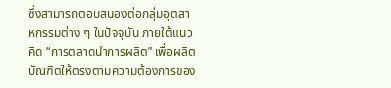ซึ่งสามารถตอบสนองต่อกลุ่มอุตสาหกรรมต่าง ๆ ในปัจจุบัน ภายใต้แนวคิด “การตลาดนำการผลิต” เพื่อผลิตบัณฑิตให้ตรงตามความต้องการของ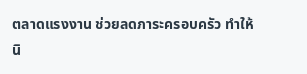ตลาดแรงงาน ช่วยลดภาระครอบครัว ทำให้นิ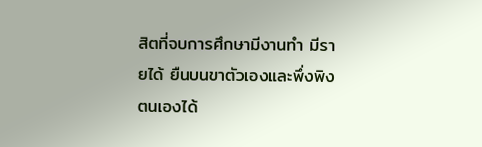สิตที่จบการศึกษามีงานทำ มีรายได้ ยืนบนขาตัวเองและพึ่งพิงตนเองได้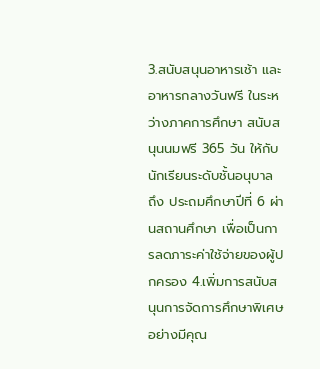3.สนับสนุนอาหารเช้า และอาหารกลางวันฟรี ในระหว่างภาคการศึกษา สนับสนุนนมฟรี 365 วัน ให้กับนักเรียนระดับชั้นอนุบาล ถึง ประถมศึกษาปีที่ 6 ผ่านสถานศึกษา เพื่อเป็นการลดภาระค่าใช้จ่ายของผู้ปกครอง 4.เพิ่มการสนับสนุนการจัดการศึกษาพิเศษอย่างมีคุณ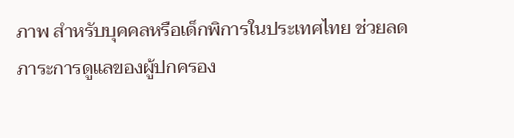ภาพ สำหรับบุคคลหรือเด็กพิการในประเทศไทย ช่วยลดภาระการดูแลของผู้ปกครอง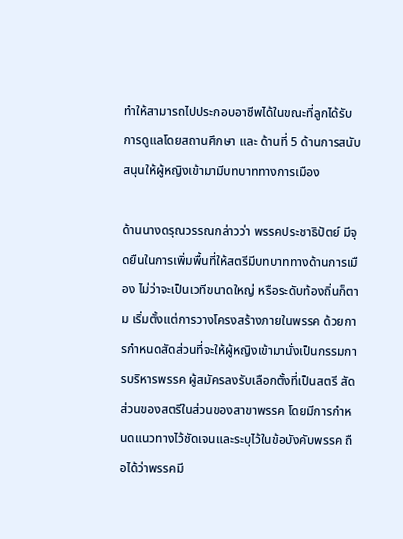ทำให้สามารถไปประกอบอาชีพได้ในขณะที่ลูกได้รับการดูแลโดยสถานศึกษา และ ด้านที่ 5 ด้านการสนับสนุนให้ผู้หญิงเข้ามามีบทบาททางการเมือง

ด้านนางดรุณวรรณกล่าวว่า พรรคประชาธิปัตย์ มีจุดยืนในการเพิ่มพื้นที่ให้สตรีมีบทบาททางด้านการเมือง ไม่ว่าจะเป็นเวทีขนาดใหญ่ หรือระดับท้องถิ่นก็ตาม เริ่มตั้งแต่การวางโครงสร้างภายในพรรค ด้วยการกำหนดสัดส่วนที่จะให้ผู้หญิงเข้ามานั่งเป็นกรรมการบริหารพรรค ผู้สมัครลงรับเลือกตั้งที่เป็นสตรี สัดส่วนของสตรีในส่วนของสาขาพรรค โดยมีการกำหนดแนวทางไว้ชัดเจนและระบุไว้ในข้อบังคับพรรค ถือได้ว่าพรรคมี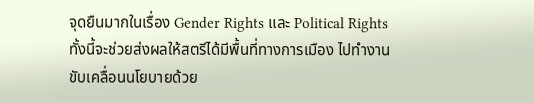จุดยืนมากในเรื่อง Gender Rights และ Political Rights ทั้งนี้จะช่วยส่งผลให้สตรีได้มีพื้นที่ทางการเมือง ไปทำงานขับเคลื่อนนโยบายด้วย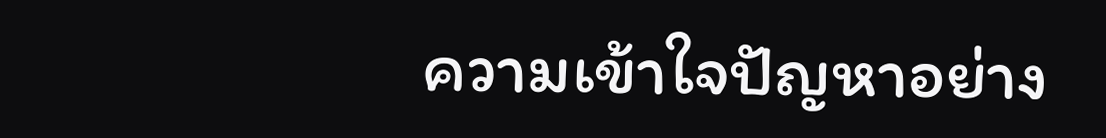ความเข้าใจปัญหาอย่าง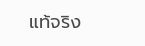แท้จริง